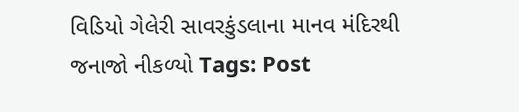વિડિયો ગેલેરી સાવરકુંડલાના માનવ મંદિરથી જનાજો નીકળ્યો Tags: Post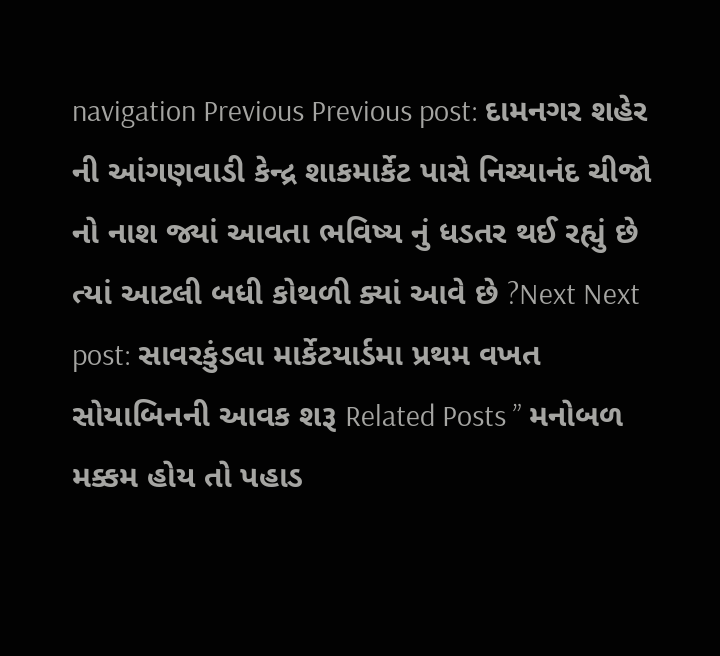navigation Previous Previous post: દામનગર શહેર ની આંગણવાડી કેન્દ્ર શાકમાર્કેટ પાસે નિચ્યાનંદ ચીજો નો નાશ જ્યાં આવતા ભવિષ્ય નું ધડતર થઈ રહ્યું છે ત્યાં આટલી બધી કોથળી ક્યાં આવે છે ?Next Next post: સાવરકુંડલા માર્કેટયાર્ડમા પ્રથમ વખત સોયાબિનની આવક શરૂ Related Posts ” મનોબળ મક્કમ હોય તો પહાડ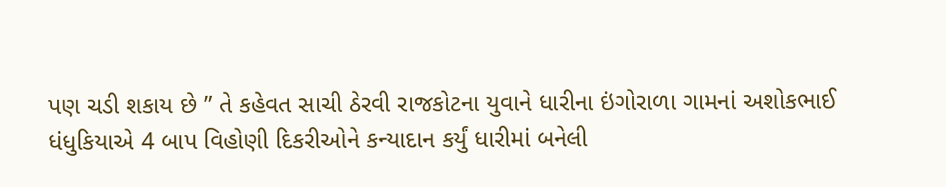પણ ચડી શકાય છે ” તે કહેવત સાચી ઠેરવી રાજકોટના યુવાને ધારીના ઇંગોરાળા ગામનાં અશોકભાઈ ધંધુકિયાએ 4 બાપ વિહોણી દિકરીઓને કન્યાદાન કર્યું ધારીમાં બનેલી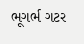ભૂગર્ભ ગટર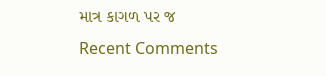માત્ર કાગળ પર જ
Recent Comments